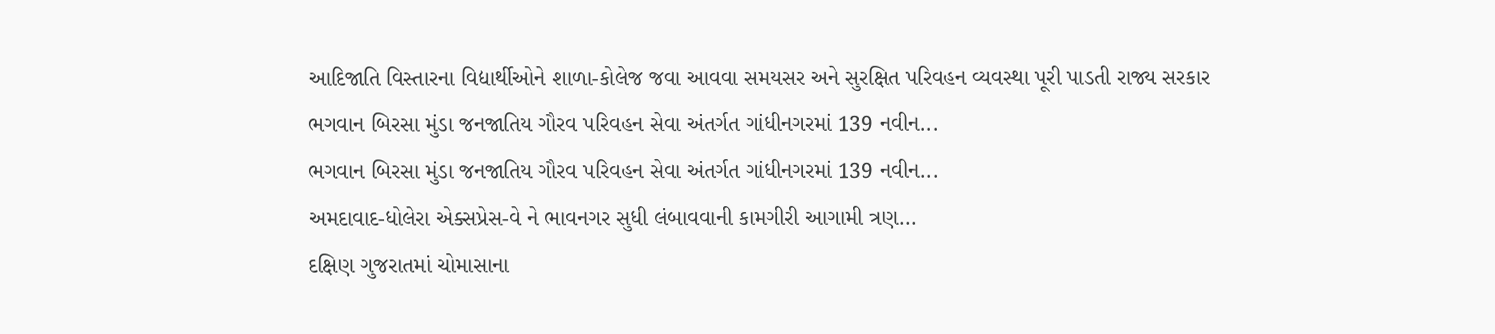આદિજાતિ વિસ્તારના વિદ્યાર્થીઓને શાળા-કોલેજ જવા આવવા સમયસર અને સુરક્ષિત પરિવહન વ્યવસ્થા પૂરી પાડતી રાજ્ય સરકાર
ભગવાન બિરસા મુંડા જનજાતિય ગૌરવ પરિવહન સેવા અંતર્ગત ગાંધીનગરમાં 139 નવીન...
ભગવાન બિરસા મુંડા જનજાતિય ગૌરવ પરિવહન સેવા અંતર્ગત ગાંધીનગરમાં 139 નવીન...
અમદાવાદ-ધોલેરા એક્સપ્રેસ-વે ને ભાવનગર સુધી લંબાવવાની કામગીરી આગામી ત્રણ...
દક્ષિણ ગુજરાતમાં ચોમાસાના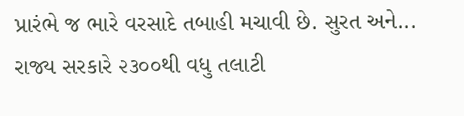પ્રારંભે જ ભારે વરસાદે તબાહી મચાવી છે. સુરત અને...
રાજ્ય સરકારે ૨૩૦૦થી વધુ તલાટી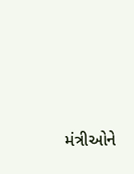મંત્રીઓને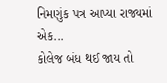નિમણુંક પત્ર આપ્યા રાજ્યમાં એક...
કોલેજ બંધ થઈ જાય તો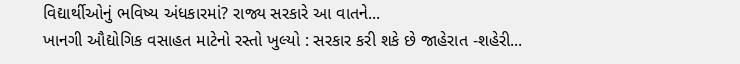વિદ્યાર્થીઓનું ભવિષ્ય અંધકારમાં? રાજ્ય સરકારે આ વાતને...
ખાનગી ઔદ્યોગિક વસાહત માટેનો રસ્તો ખુલ્યો : સરકાર કરી શકે છે જાહેરાત -શહેરી...